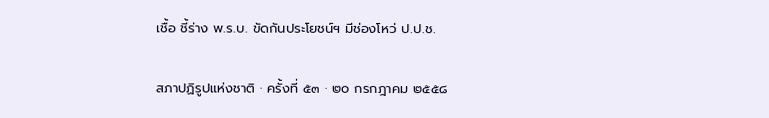เชื้อ ชี้ร่าง พ.ร.บ. ขัดกันประโยชน์ฯ มีช่องโหว่ ป.ป.ช.

สภาปฏิรูปแห่งชาติ · ครั้งที่ ๕๓ · ๒๐ กรกฎาคม ๒๕๕๘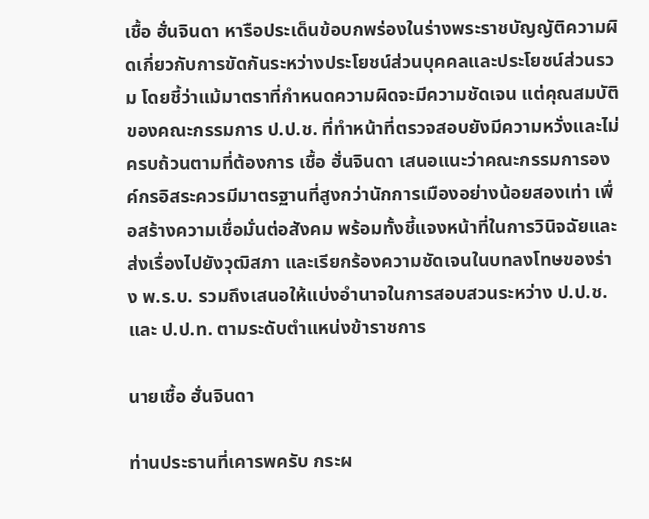เชื้อ ฮั่นจินดา หารือประเด็นข้อบกพร่องในร่างพระราชบัญญัติความผิดเกี่ยวกับการขัดกันระหว่างประโยชน์ส่วนบุคคลและประโยชน์ส่วนรวม โดยชี้ว่าแม้มาตราที่กำหนดความผิดจะมีความชัดเจน แต่คุณสมบัติของคณะกรรมการ ป.ป.ช. ที่ทำหน้าที่ตรวจสอบยังมีความหวั่งและไม่ครบถ้วนตามที่ต้องการ เชื้อ ฮั่นจินดา เสนอแนะว่าคณะกรรมการองค์กรอิสระควรมีมาตรฐานที่สูงกว่านักการเมืองอย่างน้อยสองเท่า เพื่อสร้างความเชื่อมั่นต่อสังคม พร้อมทั้งชี้แจงหน้าที่ในการวินิจฉัยและส่งเรื่องไปยังวุฒิสภา และเรียกร้องความชัดเจนในบทลงโทษของร่าง พ.ร.บ. รวมถึงเสนอให้แบ่งอำนาจในการสอบสวนระหว่าง ป.ป.ช. และ ป.ป.ท. ตามระดับตำแหน่งข้าราชการ

นายเชื้อ ฮั่นจินดา

ท่านประธานที่เคารพครับ กระผ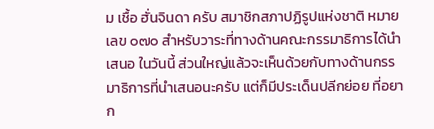ม เชื้อ ฮั่นจินดา ครับ สมาชิกสภาปฏิรูปแห่งชาติ หมายเลข ๐๗๐ สําหรับวาระที่ทางด้านคณะกรรมาธิการได้นําเสนอ ในวันนี้ ส่วนใหญ่แล้วจะเห็นด้วยกับทางด้านกรรมาธิการที่นําเสนอนะครับ แต่ก็มีประเด็นปลีกย่อย ที่อยาก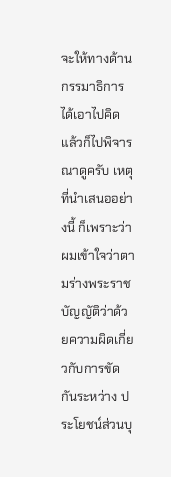จะให้ทางด้านกรรมาธิการได้เอาไปคิดแล้วก็ไปพิจารณาดูครับ เหตุที่นําเสนออย่างนี้ ก็เพราะว่าผมเข้าใจว่าตามร่างพระราชบัญญัติว่าด้วยความผิดเกี่ยวกับการขัดกันระหว่าง ประโยชน์ส่วนบุ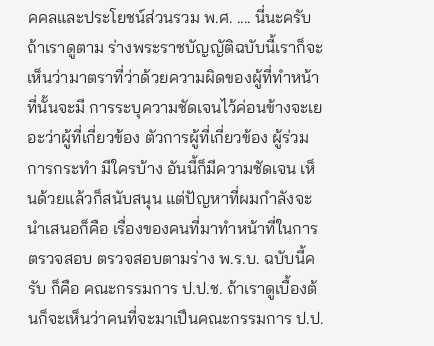คคลและประโยชน์ส่วนรวม พ.ศ. .... นี่นะครับ ถ้าเราดูตาม ร่างพระราชบัญญัติฉบับนี้เราก็จะเห็นว่ามาตราที่ว่าด้วยความผิดของผู้ที่ทําหน้าที่นั้นจะมี การระบุความชัดเจนไว้ค่อนข้างจะเยอะว่าผู้ที่เกี่ยวข้อง ตัวการผู้ที่เกี่ยวข้อง ผู้ร่วมการกระทํา มีใครบ้าง อันนี้ก็มีความชัดเจน เห็นด้วยแล้วก็สนับสนุน แต่ปัญหาที่ผมกําลังจะนําเสนอก็คือ เรื่องของคนที่มาทําหน้าที่ในการตรวจสอบ ตรวจสอบตามร่าง พ.ร.บ. ฉบับนี้ครับ ก็คือ คณะกรรมการ ป.ป.ช. ถ้าเราดูเบื้องต้นก็จะเห็นว่าคนที่จะมาเปึนคณะกรรมการ ป.ป.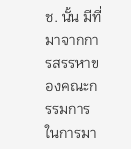ช. นั้น มีที่มาจากการสรรหาของคณะกรรมการในการมา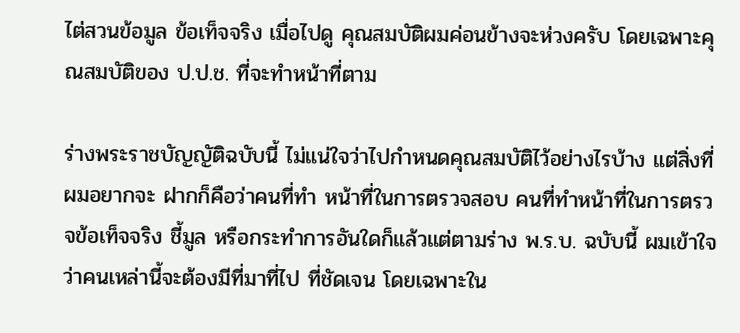ไต่สวนข้อมูล ข้อเท็จจริง เมื่อไปดู คุณสมบัติผมค่อนข้างจะห่วงครับ โดยเฉพาะคุณสมบัติของ ป.ป.ช. ที่จะทําหน้าที่ตาม

ร่างพระราชบัญญัติฉบับนี้ ไม่แน่ใจว่าไปกําหนดคุณสมบัติไว้อย่างไรบ้าง แต่สิ่งที่ผมอยากจะ ฝากก็คือว่าคนที่ทํา หน้าที่ในการตรวจสอบ คนที่ทําหน้าที่ในการตรวจข้อเท็จจริง ชี้มูล หรือกระทําการอันใดก็แล้วแต่ตามร่าง พ.ร.บ. ฉบับนี้ ผมเข้าใจว่าคนเหล่านี้จะต้องมีที่มาที่ไป ที่ชัดเจน โดยเฉพาะใน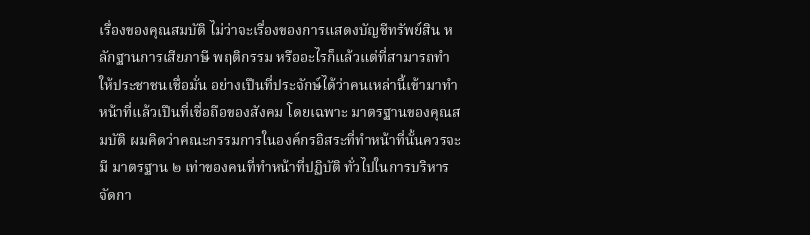เรื่องของคุณสมบัติ ไม่ว่าจะเรื่องของการแสดงบัญชีทรัพย์สิน หลักฐานการเสียภาษี พฤติกรรม หรืออะไรก็แล้วแต่ที่สามารถทําให้ประชาชนเชื่อมั่น อย่างเปึนที่ประจักษ์ได้ว่าคนเหล่านี้เข้ามาทําหน้าที่แล้วเปึนที่เชื่อถือของสังคม โดยเฉพาะ มาตรฐานของคุณสมบัติ ผมคิดว่าคณะกรรมการในองค์กรอิสระที่ทําหน้าที่นั้นควรจะมี มาตรฐาน ๒ เท่าของคนที่ทําหน้าที่ปฏิบัติ ทั่วไปในการบริหารจัดกา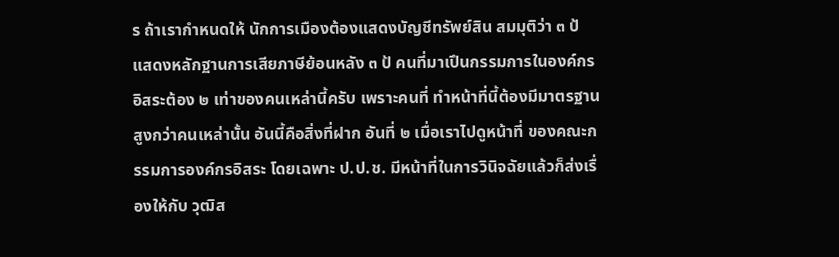ร ถ้าเรากําหนดให้ นักการเมืองต้องแสดงบัญชีทรัพย์สิน สมมุติว่า ๓ ป้ แสดงหลักฐานการเสียภาษีย้อนหลัง ๓ ป้ คนที่มาเปึนกรรมการในองค์กรอิสระต้อง ๒ เท่าของคนเหล่านี้ครับ เพราะคนที่ ทําหน้าที่นี้ต้องมีมาตรฐานสูงกว่าคนเหล่านั้น อันนี้คือสิ่งที่ฝาก อันที่ ๒ เมื่อเราไปดูหน้าที่ ของคณะกรรมการองค์กรอิสระ โดยเฉพาะ ป.ป.ช. มีหน้าที่ในการวินิจฉัยแล้วก็ส่งเรื่องให้กับ วุฒิส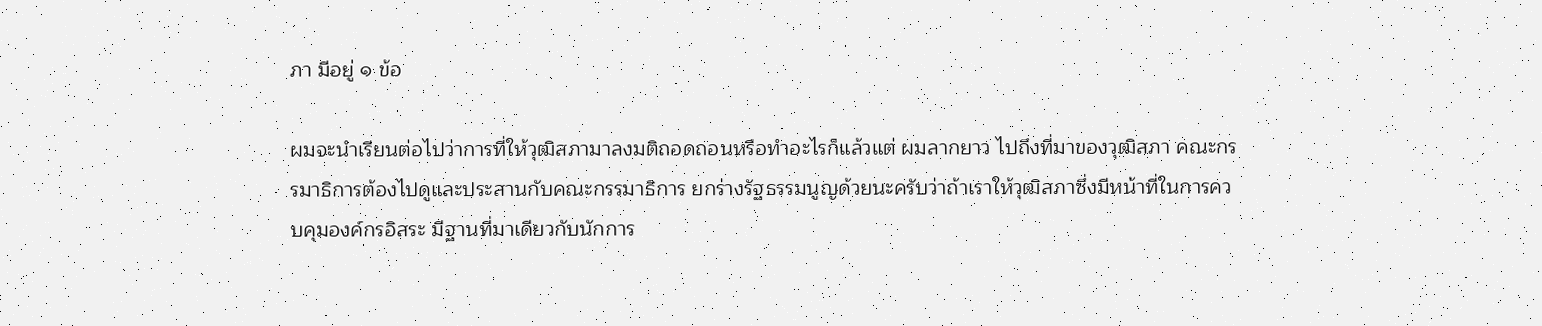ภา มีอยู่ ๑ ข้อ

ผมจะนําเรียนต่อไปว่าการที่ให้วุฒิสภามาลงมติถอดถอนหรือทําอะไรก็แล้วแต่ ผมลากยาว ไปถึงที่มาของวุฒิสภา คณะกรรมาธิการต้องไปดูและประสานกับคณะกรรมาธิการ ยกร่างรัฐธรรมนูญด้วยนะครับว่าถ้าเราให้วุฒิสภาซึ่งมีหน้าที่ในการควบคุมองค์กรอิสระ มีฐานที่มาเดียวกับนักการ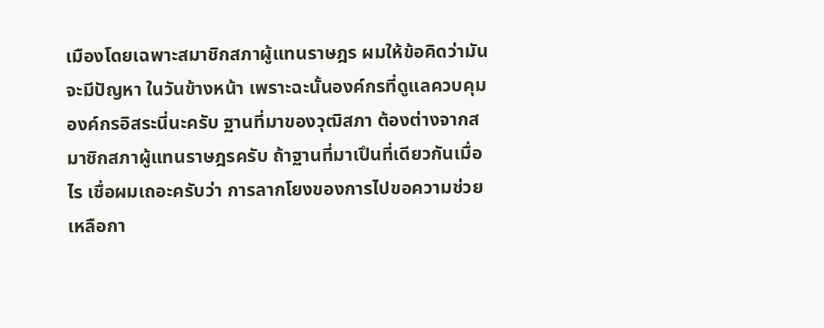เมืองโดยเฉพาะสมาชิกสภาผู้แทนราษฎร ผมให้ข้อคิดว่ามันจะมีปัญหา ในวันข้างหน้า เพราะฉะนั้นองค์กรที่ดูแลควบคุมองค์กรอิสระนี่นะครับ ฐานที่มาของวุฒิสภา ต้องต่างจากสมาชิกสภาผู้แทนราษฎรครับ ถ้าฐานที่มาเปึนที่เดียวกันเมื่อไร เชื่อผมเถอะครับว่า การลากโยงของการไปขอความช่วยเหลือกา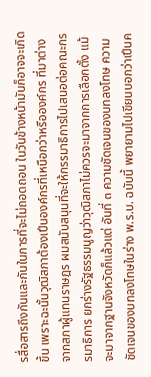รสื่อสารถึงกันและกันในการที่จะไม่ถอดถอน ในวันข้างหน้ามันก็อาจจะเกิดขึ้น เพราะฉะนั้นวุฒิสภาต้องเปึนองค์กรที่เหนือกว่าหรือองค์กร ที่มาต่างจากสภาผู้แทนราษฎร ผมสนับสนุนที่จะให้กรรมาธิการไปเสนอต่อคณะกรรมาธิการ ยกร่างรัฐธรรมนูญว่าวุฒิสภาไม่ควรจะมาจากการเลือกตั้ง แม้จะมาจากฐานจังหวัดก็แล้วแต่ อันที่ ๓ ความชัดเจนของบทลงโทษ ความชัดเจนของบทลงโทษในร่าง พ.ร.บ. ฉบับนี้ พยายามไปเขียนบอกว่าเปึนค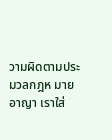วามผิดตามประมวลกฎห มายอาญา เราใส่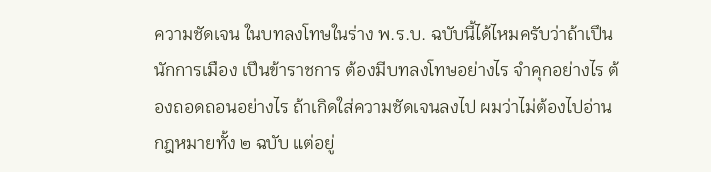ความชัดเจน ในบทลงโทษในร่าง พ.ร.บ. ฉบับนี้ได้ไหมครับว่าถ้าเปึนนักการเมือง เปึนข้าราชการ ต้องมีบทลงโทษอย่างไร จําคุกอย่างไร ต้องถอดถอนอย่างไร ถ้าเกิดใส่ความชัดเจนลงไป ผมว่าไม่ต้องไปอ่านกฎหมายทั้ง ๒ ฉบับ แต่อยู่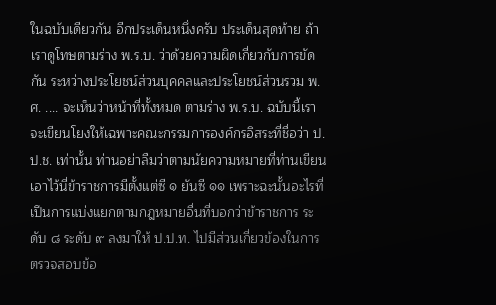ในฉบับเดียวกัน อีกประเด็นหนึ่งครับ ประเด็นสุดท้าย ถ้าเราดูโทษตามร่าง พ.ร.บ. ว่าด้วยความผิดเกี่ยวกับการขัดกัน ระหว่างประโยชน์ส่วนบุคคลและประโยชน์ส่วนรวม พ.ศ. .... จะเห็นว่าหน้าที่ทั้งหมด ตามร่าง พ.ร.บ. ฉบับนี้เราจะเขียนโยงให้เฉพาะคณะกรรมการองค์กรอิสระที่ชื่อว่า ป.ป.ช. เท่านั้น ท่านอย่าลืมว่าตามนัยความหมายที่ท่านเขียนเอาไว้นี่ข้าราชการมีตั้งแต่ซี ๑ ยันซี ๑๑ เพราะฉะนั้นอะไรที่เปึนการแบ่งแยกตามกฎหมายอื่นที่บอกว่าข้าราชการ ระดับ ๘ ระดับ ๙ ลงมาให้ ป.ป.ท. ไปมีส่วนเกี่ยวข้องในการตรวจสอบข้อ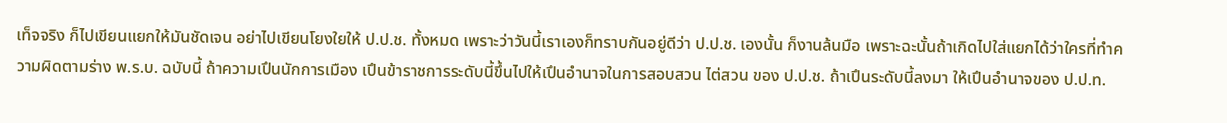เท็จจริง ก็ไปเขียนแยกให้มันชัดเจน อย่าไปเขียนโยงใยให้ ป.ป.ช. ทั้งหมด เพราะว่าวันนี้เราเองก็ทราบกันอยู่ดีว่า ป.ป.ช. เองนั้น ก็งานล้นมือ เพราะฉะนั้นถ้าเกิดไปใส่แยกได้ว่าใครที่ทําความผิดตามร่าง พ.ร.บ. ฉบับนี้ ถ้าความเปึนนักการเมือง เปึนข้าราชการระดับนี้ขึ้นไปให้เปึนอํานาจในการสอบสวน ไต่สวน ของ ป.ป.ช. ถ้าเปึนระดับนี้ลงมา ให้เปึนอํานาจของ ป.ป.ท.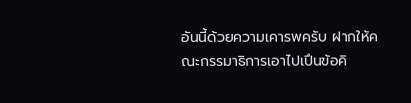อันนี้ด้วยความเคารพครับ ฝากให้คณะกรรมาธิการเอาไปเปึนข้อคิ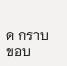ด กราบขอบ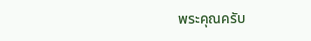พระคุณครับ